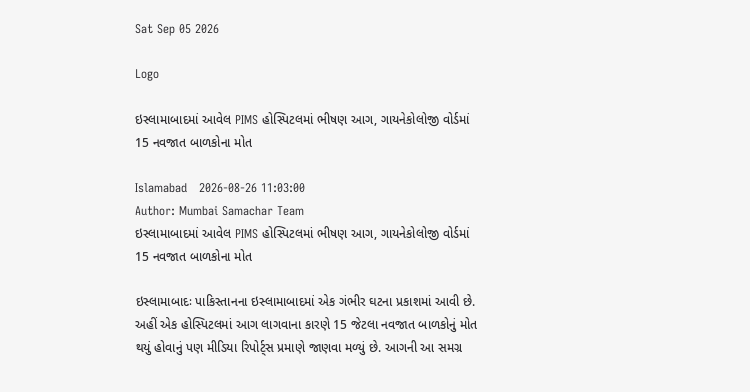Sat Sep 05 2026

Logo

ઇસ્લામાબાદમાં આવેલ PIMS હોસ્પિટલમાં ભીષણ આગ, ગાયનેકોલોજી વોર્ડમાં 15 નવજાત બાળકોના મોત

Islamabad   2026-08-26 11:03:00
Author: Mumbai Samachar Team
ઇસ્લામાબાદમાં આવેલ PIMS હોસ્પિટલમાં ભીષણ આગ, ગાયનેકોલોજી વોર્ડમાં 15 નવજાત બાળકોના મોત

ઇસ્લામાબાદઃ પાકિસ્તાનના ઇસ્લામાબાદમાં એક ગંભીર ઘટના પ્રકાશમાં આવી છે. અહીં એક હોસ્પિટલમાં આગ લાગવાના કારણે 15 જેટલા નવજાત બાળકોનું મોત થયું હોવાનું પણ મીડિયા રિપોર્ટ્સ પ્રમાણે જાણવા મળ્યું છે. આગની આ સમગ્ર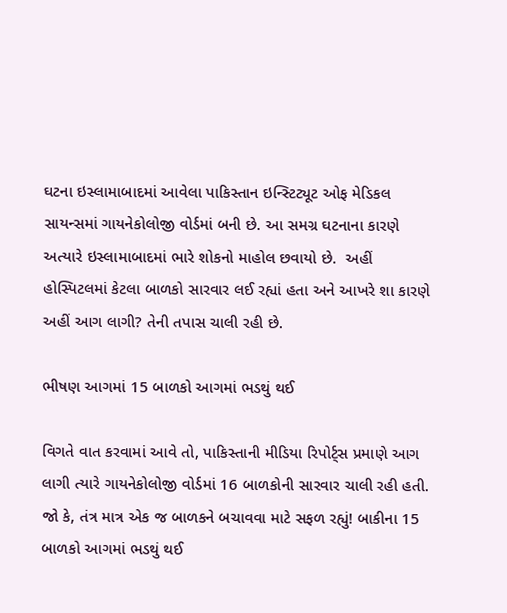ઘટના ઇસ્લામાબાદમાં આવેલા પાકિસ્તાન ઇન્સ્ટિટ્યૂટ ઓફ મેડિકલ સાયન્સમાં ગાયનેકોલોજી વોર્ડમાં બની છે. આ સમગ્ર ઘટનાના કારણે અત્યારે ઇસ્લામાબાદમાં ભારે શોકનો માહોલ છવાયો છે.  અહીં હોસ્પિટલમાં કેટલા બાળકો સારવાર લઈ રહ્યાં હતા અને આખરે શા કારણે અહીં આગ લાગી? તેની તપાસ ચાલી રહી છે.

ભીષણ આગમાં 15 બાળકો આગમાં ભડથું થઈ

વિગતે વાત કરવામાં આવે તો, પાકિસ્તાની મીડિયા રિપોર્ટ્સ પ્રમાણે આગ લાગી ત્યારે ગાયનેકોલોજી વોર્ડમાં 16 બાળકોની સારવાર ચાલી રહી હતી. જો કે, તંત્ર માત્ર એક જ બાળકને બચાવવા માટે સફળ રહ્યું! બાકીના 15 બાળકો આગમાં ભડથું થઈ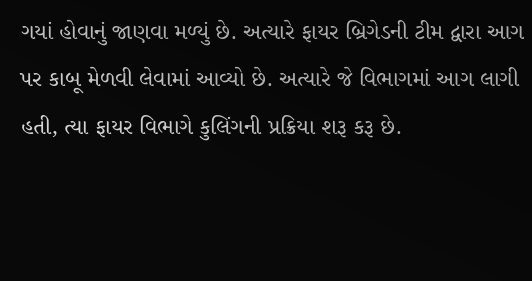ગયાં હોવાનું જાણવા મળ્યું છે. અત્યારે ફાયર બ્રિગેડની ટીમ દ્વારા આગ પર કાબૂ મેળવી લેવામાં આવ્યો છે. અત્યારે જે વિભાગમાં આગ લાગી હતી, ત્યા ફાયર વિભાગે કુલિંગની પ્રક્રિયા શરૂ કરૂ છે.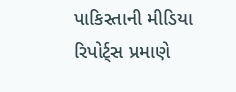પાકિસ્તાની મીડિયા રિપોર્ટ્સ પ્રમાણે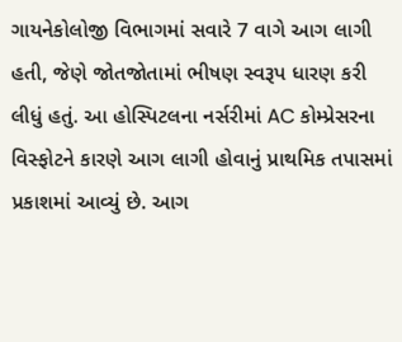ગાયનેકોલોજી વિભાગમાં સવારે 7 વાગે આગ લાગી હતી, જેણે જોતજોતામાં ભીષણ સ્વરૂપ ધારણ કરી લીધું હતું. આ હોસ્પિટલના નર્સરીમાં AC કોમ્પ્રેસરના વિસ્ફોટને કારણે આગ લાગી હોવાનું પ્રાથમિક તપાસમાં પ્રકાશમાં આવ્યું છે. આગ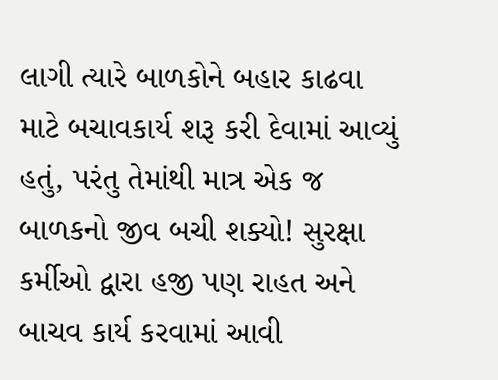લાગી ત્યારે બાળકોને બહાર કાઢવા માટે બચાવકાર્ય શરૂ કરી દેવામાં આવ્યું હતું, પરંતુ તેમાંથી માત્ર એક જ બાળકનો જીવ બચી શક્યો! સુરક્ષા કર્મીઓ દ્વારા હજી પણ રાહત અને બાચવ કાર્ય કરવામાં આવી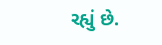રહ્યું છે.